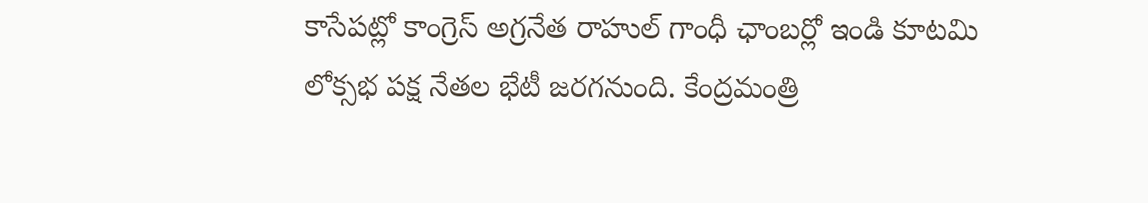కాసేపట్లో కాంగ్రెస్ అగ్రనేత రాహుల్ గాంధీ ఛాంబర్లో ఇండి కూటమి లోక్సభ పక్ష నేతల భేటీ జరగనుంది. కేంద్రమంత్రి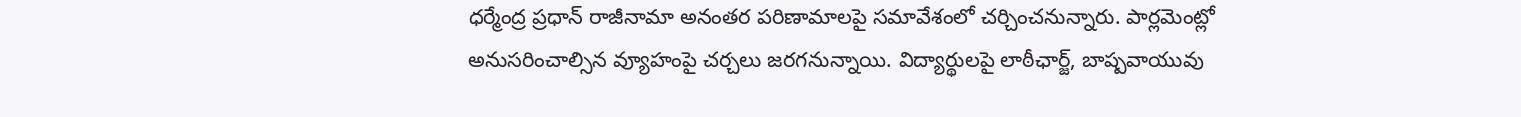ధర్మేంద్ర ప్రధాన్ రాజీనామా అనంతర పరిణామాలపై సమావేశంలో చర్చించనున్నారు. పార్లమెంట్లో అనుసరించాల్సిన వ్యూహంపై చర్చలు జరగనున్నాయి. విద్యార్థులపై లాఠీఛార్జ్, బాష్పవాయువు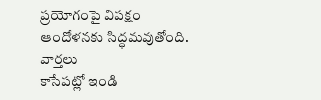ప్రయోగంపై విపక్షం ఆందోళనకు సిద్ధమవుతోంది.
వార్తలు
కాసేపట్లో ఇండి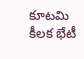కూటమి కీలక భేటీ